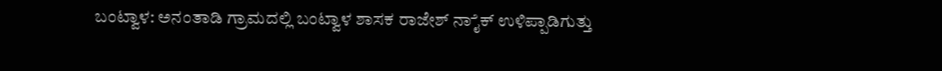ಬಂಟ್ವಾಳ: ಅನಂತಾಡಿ ಗ್ರಾಮದಲ್ಲಿ ಬಂಟ್ವಾಳ ಶಾಸಕ ರಾಜೇಶ್ ನಾೈಕ್ ಉಳಿಪ್ಪಾಡಿಗುತ್ತು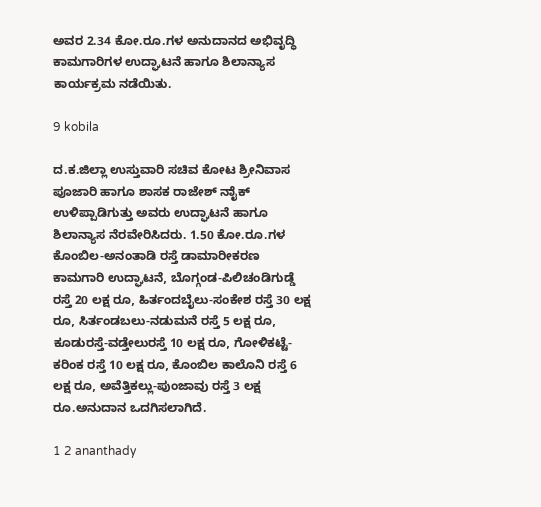ಅವರ 2.34 ಕೋ.ರೂ.ಗಳ ಅನುದಾನದ ಅಭಿವೃದ್ಧಿ ಕಾಮಗಾರಿಗಳ ಉದ್ಘಾಟನೆ ಹಾಗೂ ಶಿಲಾನ್ಯಾಸ ಕಾರ್ಯಕ್ರಮ ನಡೆಯಿತು.

9 kobila

ದ.ಕ.ಜಿಲ್ಲಾ ಉಸ್ತುವಾರಿ ಸಚಿವ ಕೋಟ ಶ್ರೀನಿವಾಸ ಪೂಜಾರಿ ಹಾಗೂ ಶಾಸಕ ರಾಜೇಶ್ ನಾೈಕ್ ಉಳಿಪ್ಪಾಡಿಗುತ್ತು ಅವರು ಉದ್ಘಾಟನೆ ಹಾಗೂ ಶಿಲಾನ್ಯಾಸ ನೆರವೇರಿಸಿದರು. 1.50 ಕೋ.ರೂ.ಗಳ ಕೊಂಬಿಲ-ಅನಂತಾಡಿ ರಸ್ತೆ ಡಾಮಾರೀಕರಣ ಕಾಮಗಾರಿ ಉದ್ಘಾಟನೆ, ಬೊಗ್ಗಂಡ-ಪಿಲಿಚಂಡಿಗುಡ್ಡೆ ರಸ್ತೆ 20 ಲಕ್ಷ ರೂ, ಹಿರ್ತಂದಬೈಲು-ಸಂಕೇಶ ರಸ್ತೆ 30 ಲಕ್ಷ ರೂ, ಸಿರ್ತಂಡಬಲು-ನಡುಮನೆ ರಸ್ತೆ 5 ಲಕ್ಷ ರೂ, ಕೂಡುರಸ್ತೆ-ವಡ್ತೇಲುರಸ್ತೆ 10 ಲಕ್ಷ ರೂ, ಗೋಳಿಕಟ್ಟೆ-ಕರಿಂಕ ರಸ್ತೆ 10 ಲಕ್ಷ ರೂ, ಕೊಂಬಿಲ ಕಾಲೊನಿ ರಸ್ತೆ 6 ಲಕ್ಷ ರೂ, ಅವೆತ್ತಿಕಲ್ಲು-ಪುಂಜಾವು ರಸ್ತೆ 3 ಲಕ್ಷ ರೂ.ಅನುದಾನ ಒದಗಿಸಲಾಗಿದೆ.

1 2 ananthady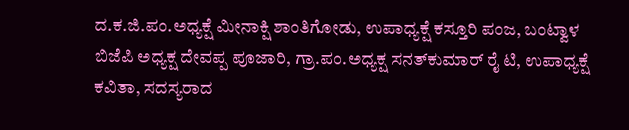ದ.ಕ.ಜಿ.ಪಂ.ಅಧ್ಯಕ್ಷೆ ಮೀನಾಕ್ಷಿ ಶಾಂತಿಗೋಡು, ಉಪಾಧ್ಯಕ್ಷೆ ಕಸ್ತೂರಿ ಪಂಜ, ಬಂಟ್ವಾಳ ಬಿಜೆಪಿ ಅಧ್ಯಕ್ಷ ದೇವಪ್ಪ ಪೂಜಾರಿ, ಗ್ರಾ.ಪಂ.ಅಧ್ಯಕ್ಷ ಸನತ್‍ಕುಮಾರ್ ರೈ ಟಿ, ಉಪಾಧ್ಯಕ್ಷೆ ಕವಿತಾ, ಸದಸ್ಯರಾದ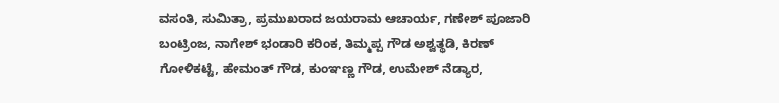ವಸಂತಿ, ಸುಮಿತ್ರಾ, ಪ್ರಮುಖರಾದ ಜಯರಾಮ ಆಚಾರ್ಯ, ಗಣೇಶ್ ಪೂಜಾರಿ ಬಂಟ್ರಿಂಜ, ನಾಗೇಶ್ ಭಂಡಾರಿ ಕರಿಂಕ, ತಿಮ್ಮಪ್ಪ ಗೌಡ ಅಶ್ವತ್ಥಡಿ, ಕಿರಣ್ ಗೋಳಿಕಟ್ಟೆ, ಹೇಮಂತ್ ಗೌಡ, ಕುಂಞಣ್ಣ ಗೌಡ, ಉಮೇಶ್ ನೆಡ್ಯಾರ,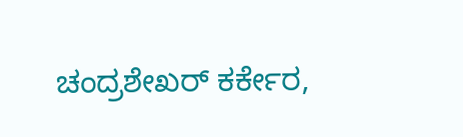ಚಂದ್ರಶೇಖರ್ ಕರ್ಕೇರ,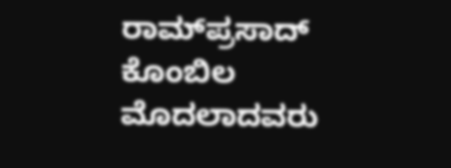ರಾಮ್‍ಪ್ರಸಾದ್ ಕೊಂಬಿಲ ಮೊದಲಾದವರು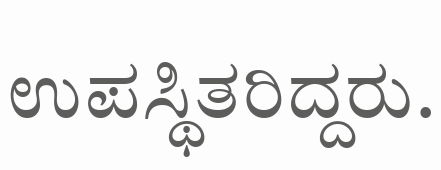ಉಪಸ್ಥಿತರಿದ್ದರು.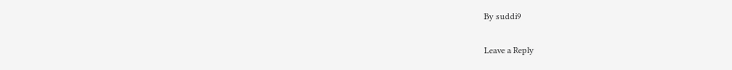By suddi9

Leave a Reply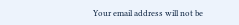Your email address will not be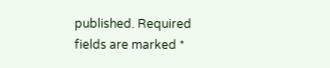published. Required fields are marked *